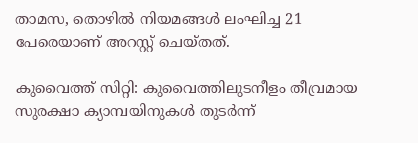താമസ, തൊഴിൽ നിയമങ്ങൾ ലംഘിച്ച 21 പേരെയാണ് അറസ്റ്റ് ചെയ്തത്.

കുവൈത്ത് സിറ്റി: കുവൈത്തിലുടനീളം തീവ്രമായ സുരക്ഷാ ക്യാമ്പയിനുകൾ തുടർന്ന്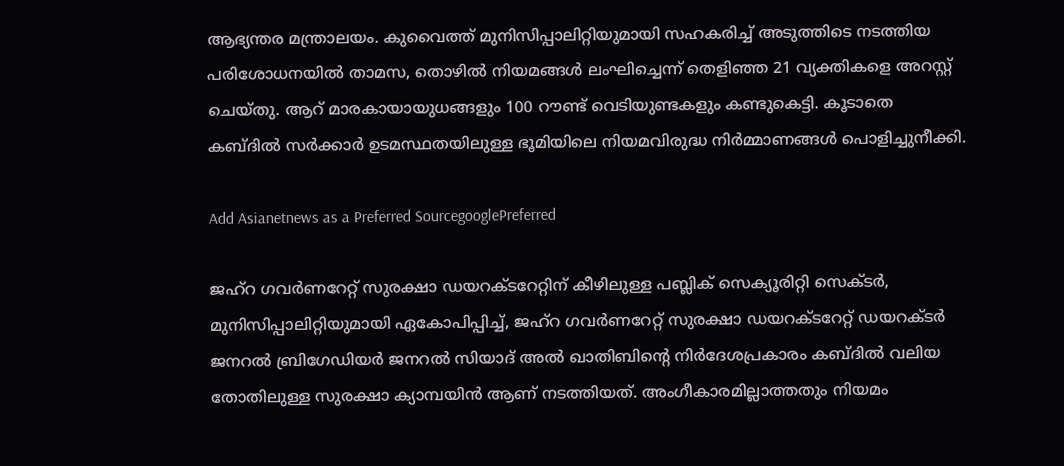ആഭ്യന്തര മന്ത്രാലയം. കുവൈത്ത് മുനിസിപ്പാലിറ്റിയുമായി സഹകരിച്ച് അടുത്തിടെ നടത്തിയ പരിശോധനയിൽ താമസ, തൊഴിൽ നിയമങ്ങൾ ലംഘിച്ചെന്ന് തെളിഞ്ഞ 21 വ്യക്തികളെ അറസ്റ്റ് ചെയ്തു. ആറ് മാരകായായുധങ്ങളും 100 റൗണ്ട് വെടിയുണ്ടകളും കണ്ടുകെട്ടി. കൂടാതെ കബ്ദിൽ സർക്കാർ ഉടമസ്ഥതയിലുള്ള ഭൂമിയിലെ നിയമവിരുദ്ധ നിർമ്മാണങ്ങൾ പൊളിച്ചുനീക്കി.

Add Asianetnews as a Preferred SourcegooglePreferred

ജഹ്‌റ ഗവർണറേറ്റ് സുരക്ഷാ ഡയറക്ടറേറ്റിന് കീഴിലുള്ള പബ്ലിക് സെക്യൂരിറ്റി സെക്ടർ, മുനിസിപ്പാലിറ്റിയുമായി ഏകോപിപ്പിച്ച്, ജഹ്‌റ ഗവർണറേറ്റ് സുരക്ഷാ ഡയറക്ടറേറ്റ് ഡയറക്ടർ ജനറൽ ബ്രിഗേഡിയർ ജനറൽ സിയാദ് അൽ ഖാതിബിന്റെ നിർദേശപ്രകാരം കബ്ദിൽ വലിയ തോതിലുള്ള സുരക്ഷാ ക്യാമ്പയിൻ ആണ് നടത്തിയത്. അംഗീകാരമില്ലാത്തതും നിയമം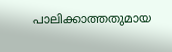പാലിക്കാത്തതുമായ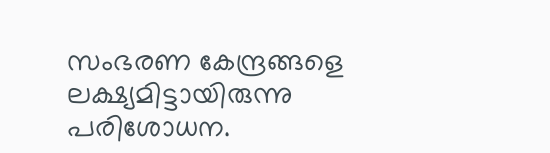സംഭരണ കേന്ദ്രങ്ങളെ ലക്ഷ്യമിട്ടായിരുന്നു പരിശോധന.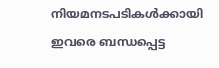നിയമനടപടികൾക്കായി ഇവരെ ബന്ധപ്പെട്ട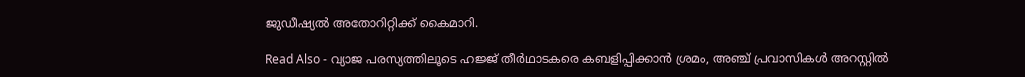ജുഡീഷ്യൽ അതോറിറ്റിക്ക് കൈമാറി.

Read Also - വ്യാജ പരസ്യത്തിലൂടെ ഹജ്ജ് തീർഥാടകരെ കബളിപ്പിക്കാൻ ശ്രമം, അഞ്ച് പ്രവാസികൾ അറസ്റ്റിൽ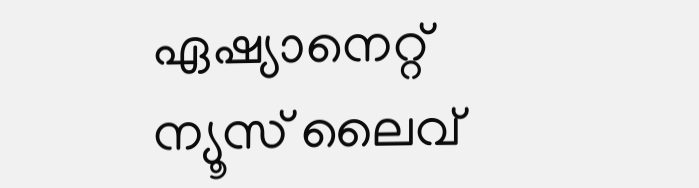ഏഷ്യാനെറ്റ് ന്യൂസ് ലൈവ്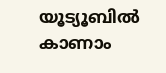യൂട്യൂബിൽ കാണാം